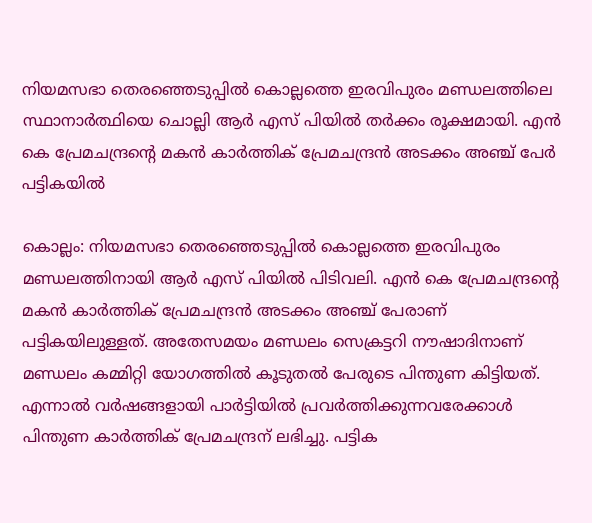നിയമസഭാ തെരഞ്ഞെടുപ്പിൽ കൊല്ലത്തെ ഇരവിപുരം മണ്ഡലത്തിലെ സ്ഥാനാർത്ഥിയെ ചൊല്ലി ആർ എസ് പിയിൽ തർക്കം രൂക്ഷമായി. എൻ കെ പ്രേമചന്ദ്രൻ്റെ മകൻ കാർത്തിക് പ്രേമചന്ദ്രൻ അടക്കം അഞ്ച് പേർ പട്ടികയിൽ

കൊല്ലം: നിയമസഭാ തെരഞ്ഞെടുപ്പിൽ കൊല്ലത്തെ ഇരവിപുരം മണ്ഡലത്തിനായി ആർ എസ് പിയിൽ പിടിവലി. എൻ കെ പ്രേമചന്ദ്രൻ്റെ മകൻ കാർത്തിക് പ്രേമചന്ദ്രൻ അടക്കം അഞ്ച് പേരാണ് പട്ടികയിലുള്ളത്. അതേസമയം മണ്ഡലം സെക്രട്ടറി നൗഷാദിനാണ് മണ്ഡലം കമ്മിറ്റി യോഗത്തിൽ കൂടുതൽ പേരുടെ പിന്തുണ കിട്ടിയത്. എന്നാൽ വർഷങ്ങളായി പാർട്ടിയിൽ പ്രവർത്തിക്കുന്നവരേക്കാൾ പിന്തുണ കാർത്തിക് പ്രേമചന്ദ്രന് ലഭിച്ചു. പട്ടിക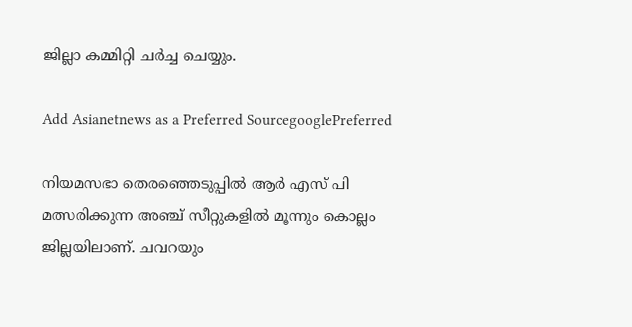ജില്ലാ കമ്മിറ്റി ചർച്ച ചെയ്യും.

Add Asianetnews as a Preferred SourcegooglePreferred

നിയമസഭാ തെരഞ്ഞെടുപ്പിൽ ആർ എസ് പി മത്സരിക്കുന്ന അഞ്ച് സീറ്റുകളിൽ മൂന്നും കൊല്ലം ജില്ലയിലാണ്. ചവറയും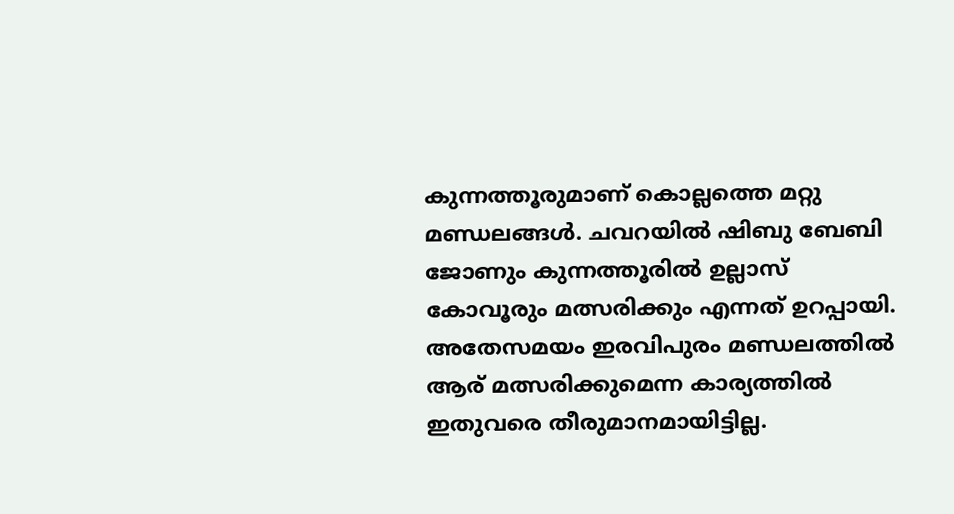കുന്നത്തൂരുമാണ് കൊല്ലത്തെ മറ്റു മണ്ഡലങ്ങൾ. ചവറയിൽ ഷിബു ബേബി ജോണും കുന്നത്തൂരിൽ ഉല്ലാസ് കോവൂരും മത്സരിക്കും എന്നത് ഉറപ്പായി. അതേസമയം ഇരവിപുരം മണ്ഡലത്തിൽ ആര് മത്സരിക്കുമെന്ന കാര്യത്തിൽ ഇതുവരെ തീരുമാനമായിട്ടില്ല.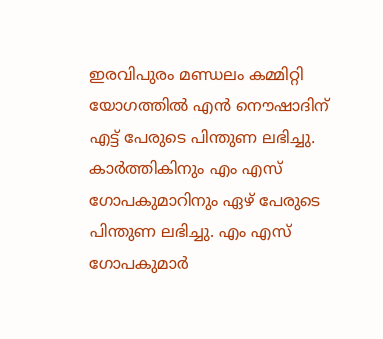ഇരവിപുരം മണ്ഡലം കമ്മിറ്റി യോഗത്തിൽ എൻ നൌഷാദിന് എട്ട് പേരുടെ പിന്തുണ ലഭിച്ചു. കാർത്തികിനും എം എസ് ഗോപകുമാറിനും ഏഴ് പേരുടെ പിന്തുണ ലഭിച്ചു. എം എസ് ഗോപകുമാർ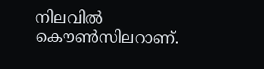നിലവിൽ കൌണ്‍സിലറാണ്.